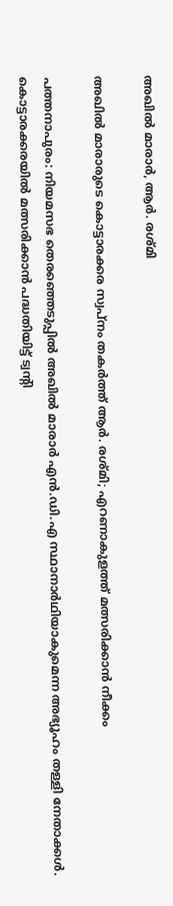അഖിൽ മാരാർ, ആർ. രശ്മി

അഖിൽ മാരാരുടെ കൊട്ടാരക്കര സ്വപ്നം തകർത്ത് ആർ. രശ്മി; എറണാകുളത്ത് മത്സരിക്കാൻ നീക്കം

പത്തനാപുരം: നിയമസഭ തെരഞ്ഞെടുപ്പിൽ അഖിൽ മാരാർ എൻ.ഡി.എ സ്ഥാനാർഥിയാകുമെന്ന അഭ്യൂഹം തള്ളി നേതാക്കൾ. കൊട്ടാരക്കരയിൽ മത്സരിക്കാൻ പദ്ധതിയിട്ട് ട്വന്റി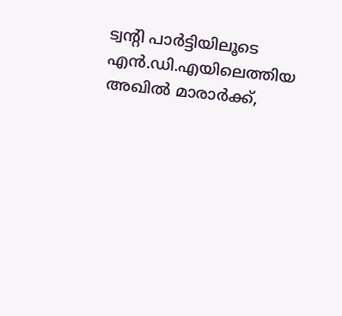ട്വന്റി പാർട്ടിയിലൂടെ എൻ.ഡി.എയിലെത്തിയ അഖിൽ മാരാർക്ക്,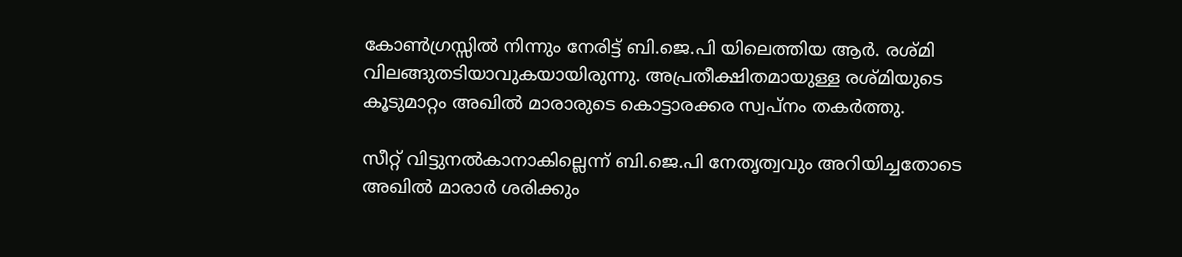കോൺഗ്രസ്സിൽ നിന്നും നേരിട്ട് ബി.ജെ.പി യിലെത്തിയ ആർ. രശ്മി വിലങ്ങുതടിയാവുകയായിരുന്നു. അപ്രതീക്ഷിതമായുള്ള രശ്മിയുടെ കൂടുമാറ്റം അഖിൽ മാരാരുടെ കൊട്ടാരക്കര സ്വപ്നം തകർത്തു.

സീറ്റ് വിട്ടുനൽകാനാകില്ലെന്ന് ബി.ജെ.പി നേതൃത്വവും അറിയിച്ചതോടെ അഖിൽ മാരാർ ശരിക്കും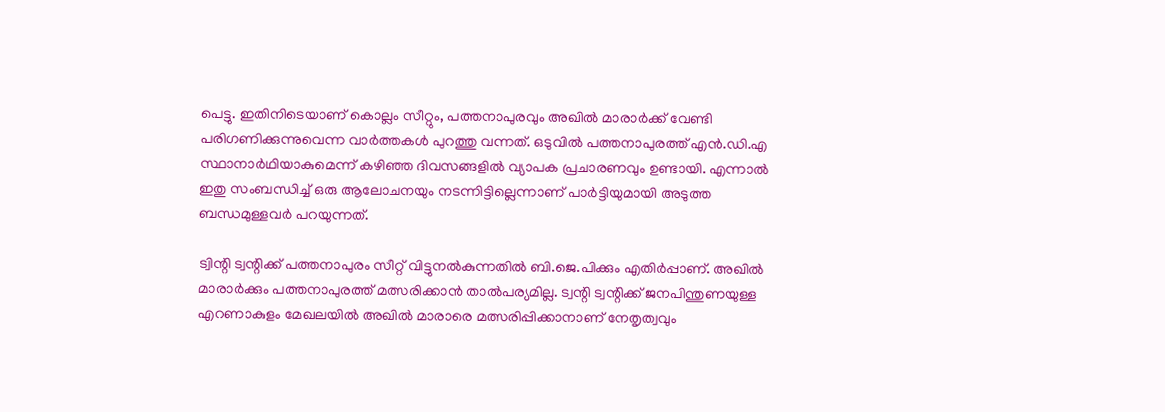പെട്ടു. ഇതിനിടെയാണ് കൊല്ലം സീറ്റും, പത്തനാപുരവും അഖിൽ മാരാർക്ക് വേണ്ടി പരിഗണിക്കുന്നുവെന്ന വാർത്തകൾ പുറത്തു വന്നത്. ഒടുവിൽ പത്തനാപുരത്ത് എൻ.ഡി.എ സ്ഥാനാർഥിയാകുമെന്ന് കഴിഞ്ഞ ദിവസങ്ങളിൽ വ്യാപക പ്രചാരണവും ഉണ്ടായി. എന്നാൽ ഇതു സംബന്ധിച്ച് ഒരു ആലോചനയും നടന്നിട്ടില്ലെന്നാണ് പാർട്ടിയുമായി അടുത്ത ബന്ധമുള്ളവർ പറയുന്നത്.

ട്വിന്റി ട്വന്റിക്ക് പത്തനാപുരം സീറ്റ് വിട്ടുനൽകുന്നതിൽ ബി.ജെ.പിക്കും എതിർപ്പാണ്. അഖിൽ മാരാർക്കും പത്തനാപുരത്ത് മത്സരിക്കാൻ താൽപര്യമില്ല. ട്വന്റി ട്വന്റിക്ക് ജനപിന്തുണയുള്ള എറണാകുളം മേഖലയിൽ അഖിൽ മാരാരെ മത്സരിപ്പിക്കാനാണ് നേതൃത്വവും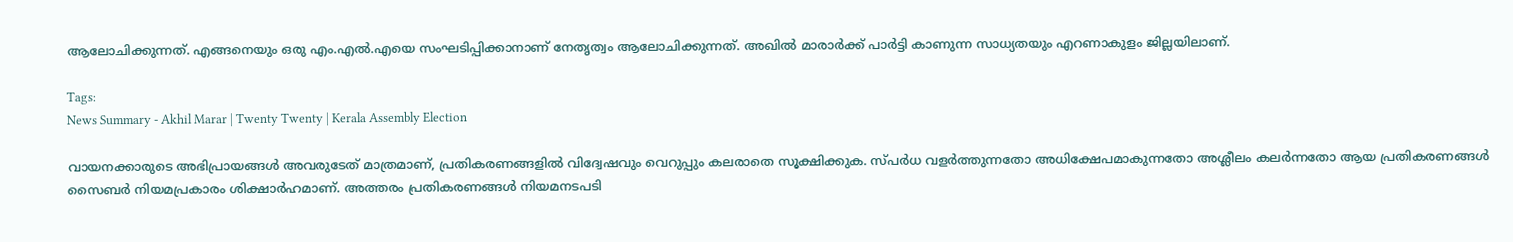ആലോചിക്കുന്നത്. എങ്ങനെയും ഒരു എം.എൽ.എയെ സംഘടിപ്പിക്കാനാണ് നേതൃത്വം ആലോചിക്കുന്നത്. അഖിൽ മാരാർക്ക് പാർട്ടി കാണുന്ന സാധ്യതയും എറണാകുളം ജില്ലയിലാണ്.

Tags:
News Summary - Akhil Marar | Twenty Twenty | Kerala Assembly Election

വായനക്കാരുടെ അഭിപ്രായങ്ങള്‍ അവരുടേത് മാത്രമാണ്, പ്രതികരണങ്ങളിൽ വിദ്വേഷവും വെറുപ്പും കലരാതെ സൂക്ഷിക്കുക. സ്പർധ വളർത്തുന്നതോ അധിക്ഷേപമാകുന്നതോ അശ്ലീലം കലർന്നതോ ആയ പ്രതികരണങ്ങൾ സൈബർ നിയമപ്രകാരം ശിക്ഷാർഹമാണ്. അത്തരം പ്രതികരണങ്ങൾ നിയമനടപടി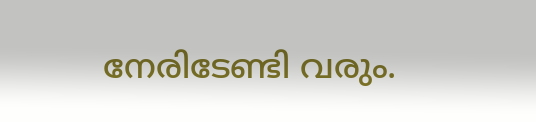നേരിടേണ്ടി വരും.